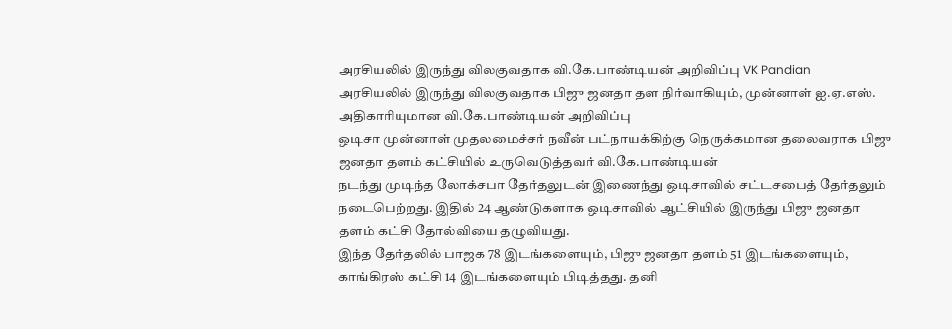அரசியலில் இருந்து விலகுவதாக வி.கே.பாண்டியன் அறிவிப்பு VK Pandian
அரசியலில் இருந்து விலகுவதாக பிஜு ஜனதா தள நிர்வாகியும், முன்னாள் ஐ.ஏ.எஸ். அதிகாரியுமான வி.கே.பாண்டியன் அறிவிப்பு
ஒடிசா முன்னாள் முதலமைச்சர் நவீன் பட்நாயக்கிற்கு நெருக்கமான தலைவராக பிஜு ஜனதா தளம் கட்சியில் உருவெடுத்தவர் வி.கே.பாண்டியன்
நடந்து முடிந்த லோக்சபா தேர்தலுடன் இணைந்து ஒடிசாவில் சட்டசபைத் தேர்தலும் நடைபெற்றது. இதில் 24 ஆண்டுகளாக ஒடிசாவில் ஆட்சியில் இருந்து பிஜு ஜனதா தளம் கட்சி தோல்வியை தழுவியது.
இந்த தேர்தலில் பாஜக 78 இடங்களையும், பிஜு ஜனதா தளம் 51 இடங்களையும், காங்கிரஸ் கட்சி 14 இடங்களையும் பிடித்தது. தனி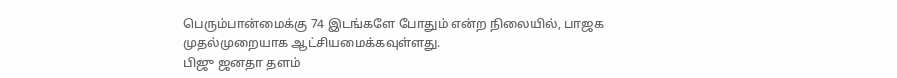பெரும்பான்மைக்கு 74 இடங்களே போதும் என்ற நிலையில், பாஜக முதல்முறையாக ஆட்சியமைக்கவுள்ளது.
பிஜு ஜனதா தளம்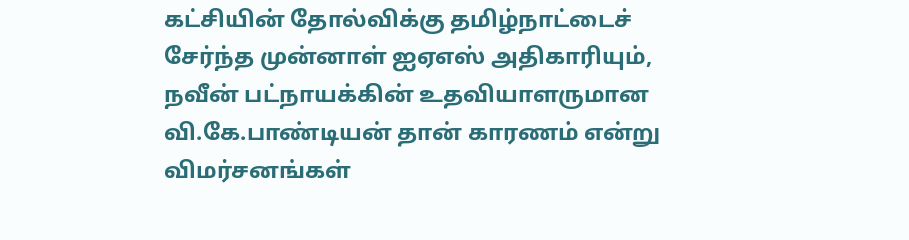கட்சியின் தோல்விக்கு தமிழ்நாட்டைச் சேர்ந்த முன்னாள் ஐஏஎஸ் அதிகாரியும், நவீன் பட்நாயக்கின் உதவியாளருமான வி.கே.பாண்டியன் தான் காரணம் என்று விமர்சனங்கள்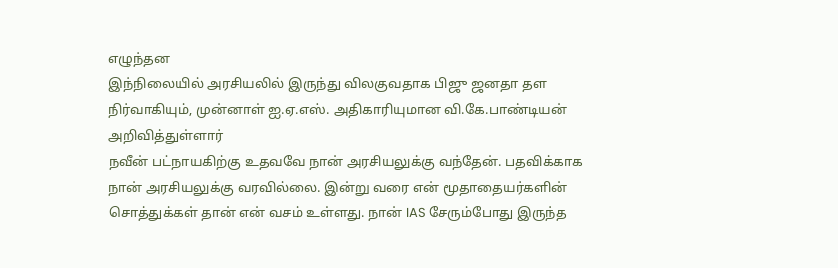எழுந்தன
இந்நிலையில் அரசியலில் இருந்து விலகுவதாக பிஜு ஜனதா தள நிர்வாகியும், முன்னாள் ஐ.ஏ.எஸ். அதிகாரியுமான வி.கே.பாண்டியன் அறிவித்துள்ளார்
நவீன் பட்நாயகிற்கு உதவவே நான் அரசியலுக்கு வந்தேன். பதவிக்காக நான் அரசியலுக்கு வரவில்லை. இன்று வரை என் மூதாதையர்களின் சொத்துக்கள் தான் என் வசம் உள்ளது. நான் IAS சேரும்போது இருந்த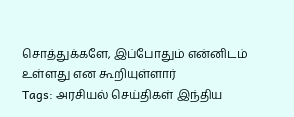சொத்துக்களே, இப்போதும் என்னிடம் உள்ளது என கூறியுள்ளார்
Tags: அரசியல் செய்திகள் இந்திய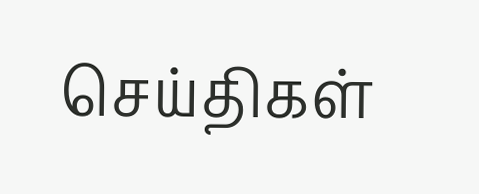செய்திகள்